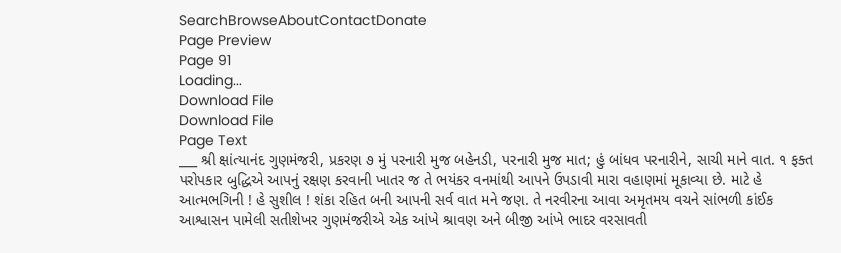SearchBrowseAboutContactDonate
Page Preview
Page 91
Loading...
Download File
Download File
Page Text
___ શ્રી ક્ષાંત્યાનંદ ગુણમંજરી, પ્રકરણ ૭ મું પરનારી મુજ બહેનડી, પરનારી મુજ માત; હું બાંધવ પરનારીને, સાચી માને વાત. ૧ ફક્ત પરોપકાર બુદ્ધિએ આપનું રક્ષણ કરવાની ખાતર જ તે ભયંકર વનમાંથી આપને ઉપડાવી મારા વહાણમાં મૂકાવ્યા છે. માટે હે આત્મભગિની ! હે સુશીલ ! શંકા રહિત બની આપની સર્વ વાત મને જણ. તે નરવીરના આવા અમૃતમય વચને સાંભળી કાંઈક આશ્વાસન પામેલી સતીશેખર ગુણમંજરીએ એક આંખે શ્રાવણ અને બીજી આંખે ભાદર વરસાવતી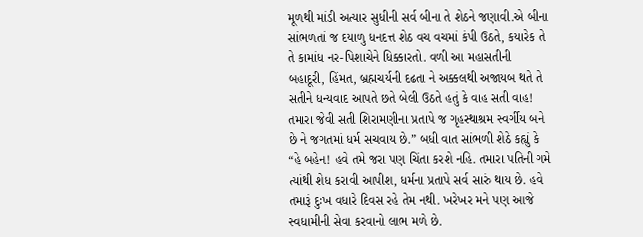મૂળથી માંડી અત્યાર સુધીની સર્વ બીના તે શેઠને જણાવી.એ બીના સાંભળતાં જ દયાળુ ધનદત્ત શેઠ વચ વચમાં કંપી ઉઠતે, કયારેક તે તે કામાંધ નર-પિશાચેને ધિક્કારતો. વળી આ મહાસતીની બહાદૂરી, હિંમત, બ્રહ્મચર્યની દઢતા ને અક્કલથી અજાયબ થતે તે સતીને ધન્યવાદ આપતે છતે બેલી ઉઠતે હતું કે વાહ સતી વાહ! તમારા જેવી સતી શિરામણીના પ્રતાપે જ ગૃહસ્થાશ્રમ સ્વર્ગીય બને છે ને જગતમાં ધર્મ સચવાય છે.” બધી વાત સાંભળી શેઠે કહ્યું કે “હે બહેન! હવે તમે જરા પણ ચિંતા કરશે નહિ. તમારા પતિની ગમે ત્યાંથી શેધ કરાવી આપીશ, ધર્મના પ્રતાપે સર્વ સારું થાય છે. હવે તમારૂં દુઃખ વધારે દિવસ રહે તેમ નથી. ખરેખર મને પણ આજે સ્વધામીની સેવા કરવાનો લાભ મળે છે.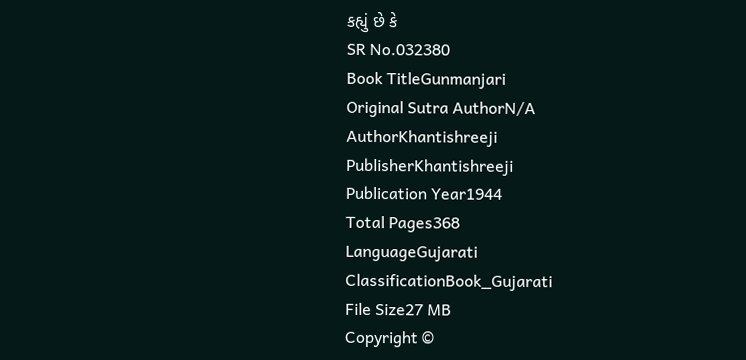કહ્યું છે કે
SR No.032380
Book TitleGunmanjari
Original Sutra AuthorN/A
AuthorKhantishreeji
PublisherKhantishreeji
Publication Year1944
Total Pages368
LanguageGujarati
ClassificationBook_Gujarati
File Size27 MB
Copyright ©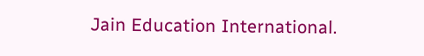Jain Education International.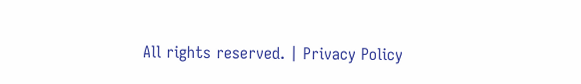All rights reserved. | Privacy Policy